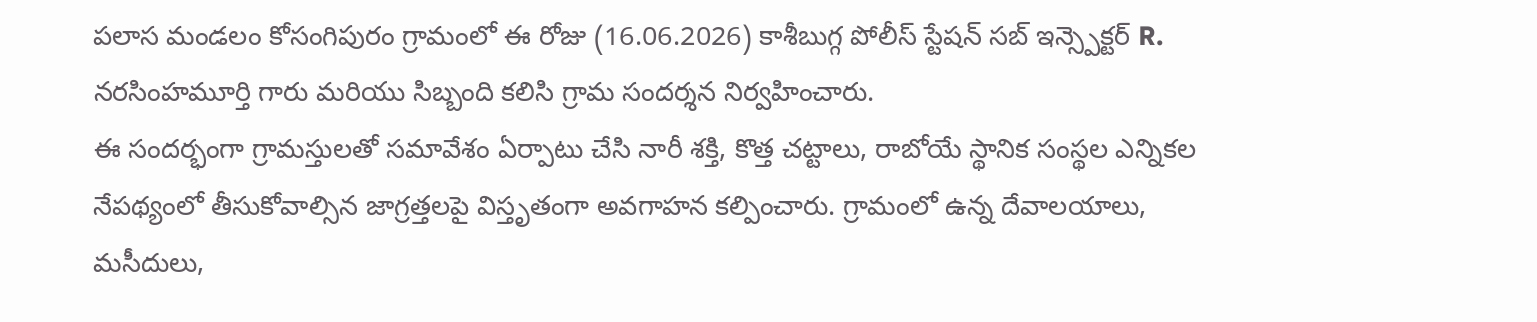పలాస మండలం కోసంగిపురం గ్రామంలో ఈ రోజు (16.06.2026) కాశీబుగ్గ పోలీస్ స్టేషన్ సబ్ ఇన్స్పెక్టర్ R. నరసింహమూర్తి గారు మరియు సిబ్బంది కలిసి గ్రామ సందర్శన నిర్వహించారు.
ఈ సందర్భంగా గ్రామస్తులతో సమావేశం ఏర్పాటు చేసి నారీ శక్తి, కొత్త చట్టాలు, రాబోయే స్థానిక సంస్థల ఎన్నికల నేపథ్యంలో తీసుకోవాల్సిన జాగ్రత్తలపై విస్తృతంగా అవగాహన కల్పించారు. గ్రామంలో ఉన్న దేవాలయాలు, మసీదులు,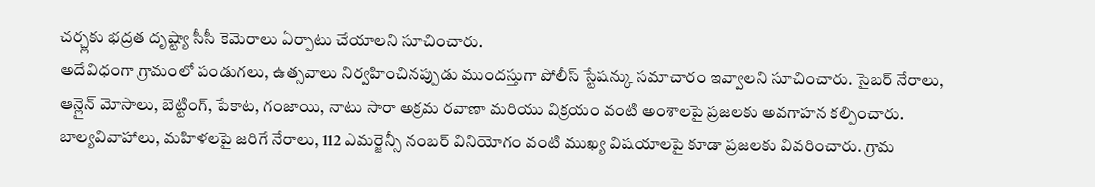చర్చ్లకు భద్రత దృష్ట్యా సీసీ కెమెరాలు ఏర్పాటు చేయాలని సూచించారు.
అదేవిధంగా గ్రామంలో పండుగలు, ఉత్సవాలు నిర్వహించినప్పుడు ముందస్తుగా పోలీస్ స్టేషన్కు సమాచారం ఇవ్వాలని సూచించారు. సైబర్ నేరాలు, ఆన్లైన్ మోసాలు, బెట్టింగ్, పేకాట, గంజాయి, నాటు సారా అక్రమ రవాణా మరియు విక్రయం వంటి అంశాలపై ప్రజలకు అవగాహన కల్పించారు.
బాల్యవివాహాలు, మహిళలపై జరిగే నేరాలు, 112 ఎమర్జెన్సీ నంబర్ వినియోగం వంటి ముఖ్య విషయాలపై కూడా ప్రజలకు వివరించారు. గ్రామ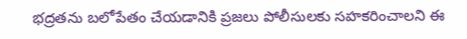భద్రతను బలోపేతం చేయడానికి ప్రజలు పోలీసులకు సహకరించాలని ఈ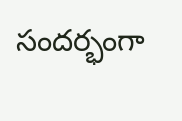సందర్భంగా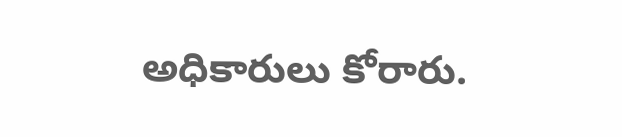అధికారులు కోరారు.